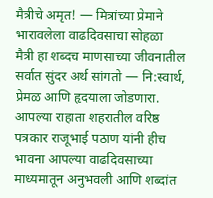मैत्रीचे अमृत! — मित्रांच्या प्रेमाने भारावलेला वाढदिवसाचा सोहळा
मैत्री हा शब्दच माणसाच्या जीवनातील सर्वात सुंदर अर्थ सांगतो — नि:स्वार्थ, प्रेमळ आणि हृदयाला जोडणारा. आपल्या राहाता शहरातील वरिष्ठ पत्रकार राजूभाई पठाण यांनी हीच भावना आपल्या वाढदिवसाच्या माध्यमातून अनुभवली आणि शब्दांत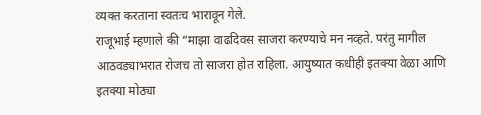व्यक्त करताना स्वतःच भारावून गेले.
राजूभाई म्हणाले की “माझा वाढदिवस साजरा करण्याचे मन नव्हते. परंतु मागील आठवड्याभरात रोजच तो साजरा होत राहिला. आयुष्यात कधीही इतक्या वेळा आणि इतक्या मोठ्या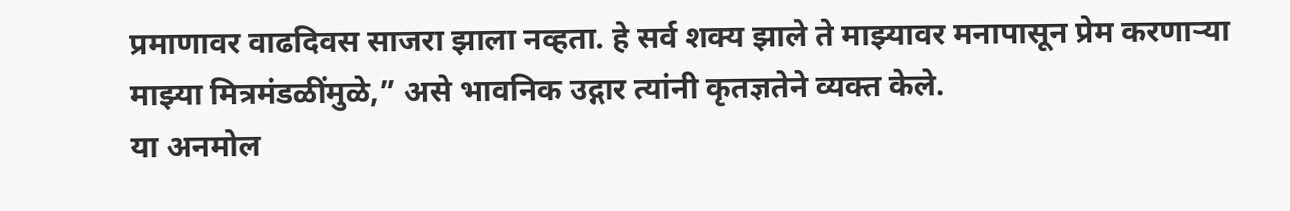प्रमाणावर वाढदिवस साजरा झाला नव्हता. हे सर्व शक्य झाले ते माझ्यावर मनापासून प्रेम करणाऱ्या माझ्या मित्रमंडळींमुळे,” असे भावनिक उद्गार त्यांनी कृतज्ञतेने व्यक्त केले.
या अनमोल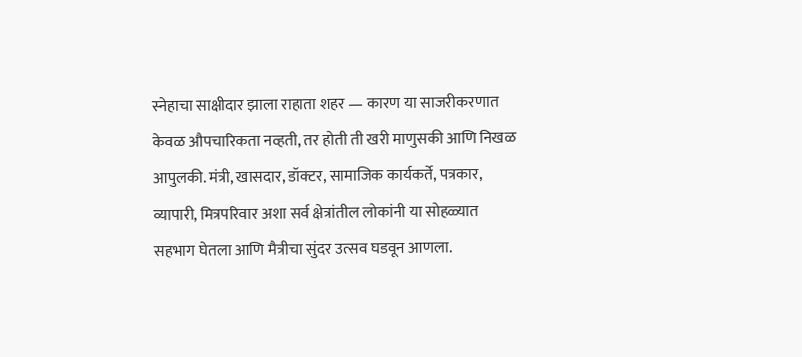स्नेहाचा साक्षीदार झाला राहाता शहर — कारण या साजरीकरणात केवळ औपचारिकता नव्हती, तर होती ती खरी माणुसकी आणि निखळ आपुलकी. मंत्री, खासदार, डॉक्टर, सामाजिक कार्यकर्ते, पत्रकार, व्यापारी, मित्रपरिवार अशा सर्व क्षेत्रांतील लोकांनी या सोहळ्यात सहभाग घेतला आणि मैत्रीचा सुंदर उत्सव घडवून आणला.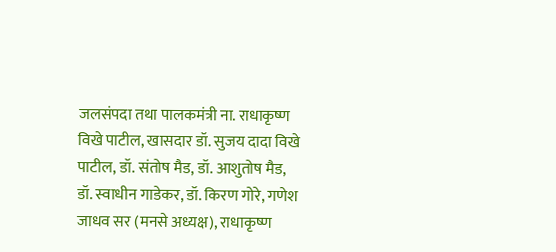जलसंपदा तथा पालकमंत्री ना. राधाकृष्ण विखे पाटील, खासदार डॉ. सुजय दादा विखे पाटील, डॉ. संतोष मैड, डॉ. आशुतोष मैड, डॉ. स्वाधीन गाडेकर, डॉ. किरण गोरे, गणेश जाधव सर (मनसे अध्यक्ष), राधाकृष्ण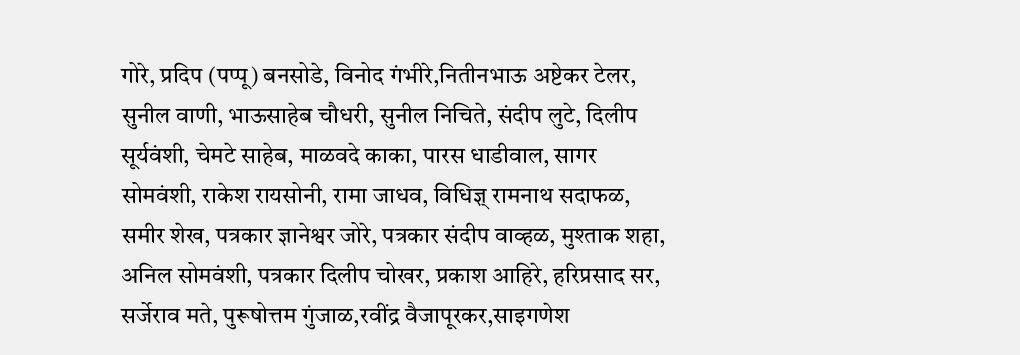गोरे, प्रदिप (पप्पू) बनसोडे, विनोद गंभीरे,नितीनभाऊ अष्टेकर टेलर, सुनील वाणी, भाऊसाहेब चौधरी, सुनील निचिते, संदीप लुटे, दिलीप सूर्यवंशी, चेमटे साहेब, माळवदे काका, पारस धाडीवाल, सागर सोमवंशी, राकेश रायसोनी, रामा जाधव, विधिज्ञ् रामनाथ सदाफळ, समीर शेख, पत्रकार ज्ञानेश्वर जोरे, पत्रकार संदीप वाव्हळ, मुश्ताक शहा, अनिल सोमवंशी, पत्रकार दिलीप चोखर, प्रकाश आहिरे, हरिप्रसाद सर, सर्जेराव मते, पुरूषोत्तम गुंजाळ,रवींद्र वैजापूरकर,साइगणेश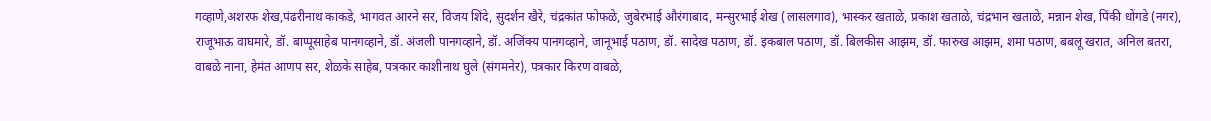गव्हाणे,अशरफ शेख,पंढरीनाथ काकडे, भागवत आरने सर, विजय शिंदे, सुदर्शन खैरे, चंद्रकांत फोफळे, जुबेरभाई औरंगाबाद, मन्सुरभाई शेख (लासलगाव), भास्कर खताळे, प्रकाश खताळे, चंद्रभान खताळे, मन्नान शेख, पिंकी धोंगडे (नगर), राजूभाऊ वाघमारे, डॉ. बाप्पूसाहेब पानगव्हाने, डॉ. अंजली पानगव्हाने, डॉ. अजिंक्य पानगव्हाने, जानूभाई पठाण, डॉ. सादेख पठाण, डॉ. इकबाल पठाण, डॉ. बिलकीस आझम, डॉ. फारुख आझम, शमा पठाण, बबलू खरात, अनिल बतरा, वाबळे नाना, हेमंत आणप सर, शेळके साहेब, पत्रकार काशीनाथ घुले (संगमनेर), पत्रकार किरण वाबळे,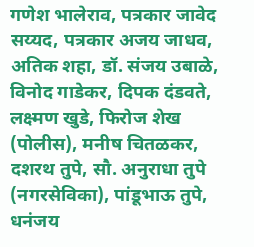गणेश भालेराव, पत्रकार जावेद सय्यद, पत्रकार अजय जाधव, अतिक शहा, डॉ. संजय उबाळे, विनोद गाडेकर, दिपक दंडवते, लक्ष्मण खुडे, फिरोज शेख (पोलीस), मनीष चितळकर, दशरथ तुपे, सौ. अनुराधा तुपे (नगरसेविका), पांडूभाऊ तुपे, धनंजय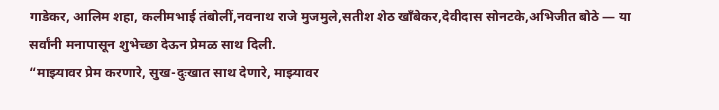गाडेकर, आलिम शहा, कलीमभाई तंबोलीं,नवनाथ राजे मुजमुले,सतीश शेठ खाँबेकर,देवीदास सोनटके,अभिजीत बोठे — या सर्वांनी मनापासून शुभेच्छा देऊन प्रेमळ साथ दिली.
“माझ्यावर प्रेम करणारे, सुख-दुःखात साथ देणारे, माझ्यावर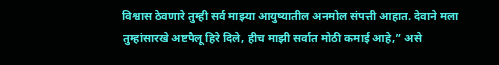विश्वास ठेवणारे तुम्ही सर्व माझ्या आयुष्यातील अनमोल संपत्ती आहात. देवाने मला तुम्हांसारखे अष्टपैलू हिरे दिले, हीच माझी सर्वात मोठी कमाई आहे,” असे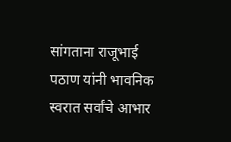सांगताना राजूभाई पठाण यांनी भावनिक स्वरात सर्वांचे आभार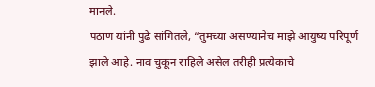मानले.
पठाण यांनी पुढे सांगितले, “तुमच्या असण्यानेच माझे आयुष्य परिपूर्ण झाले आहे. नाव चुकून राहिले असेल तरीही प्रत्येकाचे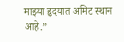माझ्या हृदयात अमिट स्थान आहे.”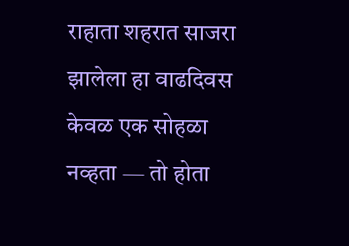राहाता शहरात साजरा झालेला हा वाढदिवस केवळ एक सोहळा नव्हता — तो होता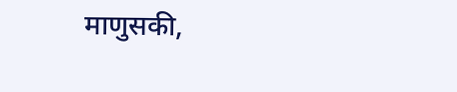माणुसकी,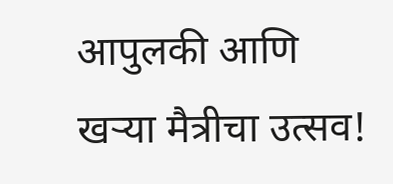आपुलकी आणि खऱ्या मैत्रीचा उत्सव!